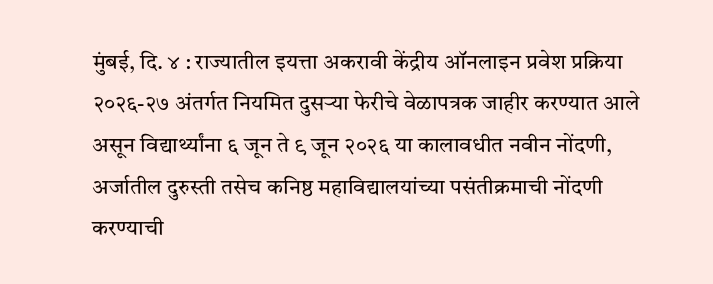मुंबई, दि. ४ : राज्यातील इयत्ता अकरावी केंद्रीय ऑनलाइन प्रवेश प्रक्रिया २०२६-२७ अंतर्गत नियमित दुसऱ्या फेरीचे वेळापत्रक जाहीर करण्यात आले असून विद्यार्थ्यांना ६ जून ते ९ जून २०२६ या कालावधीत नवीन नोंदणी, अर्जातील दुरुस्ती तसेच कनिष्ठ महाविद्यालयांच्या पसंतीक्रमाची नोंदणी करण्याची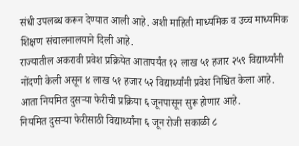संधी उपलब्ध करून देण्यात आली आहे. अशी माहिती माध्यमिक व उच्च माध्यमिक शिक्षण संचालनालयाने दिली आहे.
राज्यातील अकरावी प्रवेश प्रक्रियेत आतापर्यंत १२ लाख ५१ हजार २५९ विद्यार्थ्यांनी नोंदणी केली असून ४ लाख ५१ हजार ५२ विद्यार्थ्यांनी प्रवेश निश्चित केला आहे. आता नियमित दुसऱ्या फेरीची प्रक्रिया ६ जूनपासून सुरू होणार आहे.
नियमित दुसऱ्या फेरीसाठी विद्यार्थ्यांना ६ जून रोजी सकाळी ८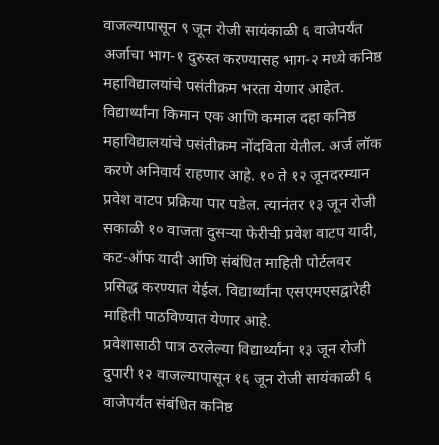वाजल्यापासून ९ जून रोजी सायंकाळी ६ वाजेपर्यंत अर्जाचा भाग-१ दुरुस्त करण्यासह भाग-२ मध्ये कनिष्ठ महाविद्यालयांचे पसंतीक्रम भरता येणार आहेत. विद्यार्थ्यांना किमान एक आणि कमाल दहा कनिष्ठ महाविद्यालयांचे पसंतीक्रम नोंदविता येतील. अर्ज लॉक करणे अनिवार्य राहणार आहे. १० ते १२ जूनदरम्यान प्रवेश वाटप प्रक्रिया पार पडेल. त्यानंतर १३ जून रोजी सकाळी १० वाजता दुसऱ्या फेरीची प्रवेश वाटप यादी, कट-ऑफ यादी आणि संबंधित माहिती पोर्टलवर प्रसिद्ध करण्यात येईल. विद्यार्थ्यांना एसएमएसद्वारेही माहिती पाठविण्यात येणार आहे.
प्रवेशासाठी पात्र ठरलेल्या विद्यार्थ्यांना १३ जून रोजी दुपारी १२ वाजल्यापासून १६ जून रोजी सायंकाळी ६ वाजेपर्यंत संबंधित कनिष्ठ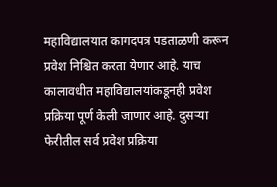महाविद्यालयात कागदपत्र पडताळणी करून प्रवेश निश्चित करता येणार आहे. याच कालावधीत महाविद्यालयांकडूनही प्रवेश प्रक्रिया पूर्ण केली जाणार आहे. दुसऱ्या फेरीतील सर्व प्रवेश प्रक्रिया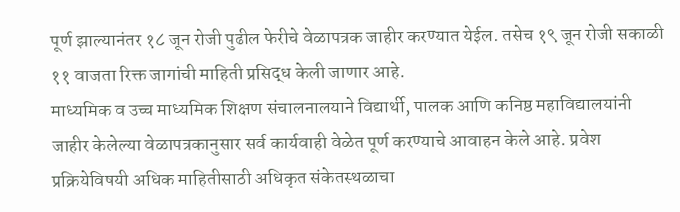पूर्ण झाल्यानंतर १८ जून रोजी पुढील फेरीचे वेळापत्रक जाहीर करण्यात येईल. तसेच १९ जून रोजी सकाळी ११ वाजता रिक्त जागांची माहिती प्रसिद्ध केली जाणार आहे.
माध्यमिक व उच्च माध्यमिक शिक्षण संचालनालयाने विद्यार्थी, पालक आणि कनिष्ठ महाविद्यालयांनी जाहीर केलेल्या वेळापत्रकानुसार सर्व कार्यवाही वेळेत पूर्ण करण्याचे आवाहन केले आहे. प्रवेश प्रक्रियेविषयी अधिक माहितीसाठी अधिकृत संकेतस्थळाचा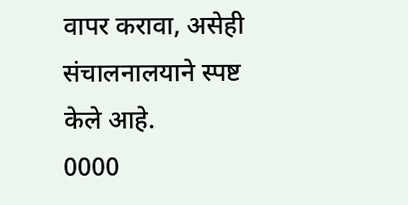वापर करावा, असेही संचालनालयाने स्पष्ट केले आहे.
0000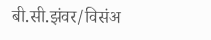बी.सी.झंवर/विसंअ